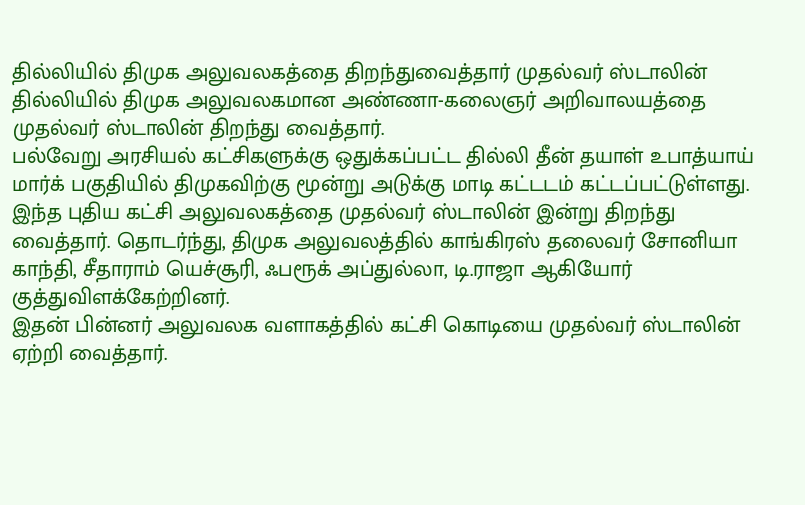தில்லியில் திமுக அலுவலகத்தை திறந்துவைத்தார் முதல்வர் ஸ்டாலின்
தில்லியில் திமுக அலுவலகமான அண்ணா-கலைஞர் அறிவாலயத்தை முதல்வர் ஸ்டாலின் திறந்து வைத்தார்.
பல்வேறு அரசியல் கட்சிகளுக்கு ஒதுக்கப்பட்ட தில்லி தீன் தயாள் உபாத்யாய் மார்க் பகுதியில் திமுகவிற்கு மூன்று அடுக்கு மாடி கட்டடம் கட்டப்பட்டுள்ளது.
இந்த புதிய கட்சி அலுவலகத்தை முதல்வர் ஸ்டாலின் இன்று திறந்து வைத்தார். தொடர்ந்து, திமுக அலுவலத்தில் காங்கிரஸ் தலைவர் சோனியா காந்தி, சீதாராம் யெச்சூரி, ஃபரூக் அப்துல்லா, டி.ராஜா ஆகியோர் குத்துவிளக்கேற்றினர்.
இதன் பின்னர் அலுவலக வளாகத்தில் கட்சி கொடியை முதல்வர் ஸ்டாலின் ஏற்றி வைத்தார்.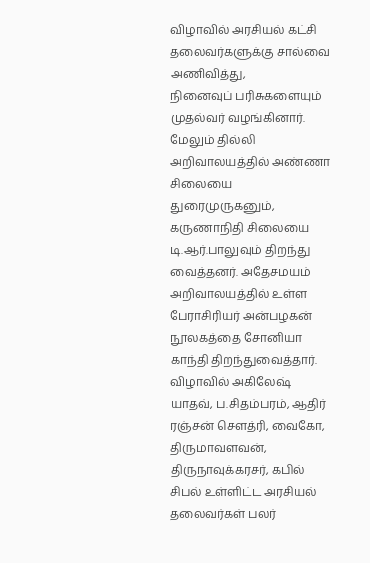விழாவில் அரசியல் கட்சி தலைவர்களுக்கு சால்வை அணிவித்து,
நினைவுப் பரிசுகளையும் முதல்வர் வழங்கினார்.
மேலும் தில்லி அறிவாலயத்தில் அண்ணா சிலையை துரைமுருகனும், கருணாநிதி சிலையை டி.ஆர்.பாலுவும் திறந்து வைத்தனர். அதேசமயம் அறிவாலயத்தில் உள்ள பேராசிரியர் அன்பழகன் நூலகத்தை சோனியா காந்தி திறந்துவைத்தார்.
விழாவில் அகிலேஷ் யாதவ், ப.சிதம்பரம், ஆதிர் ரஞ்சன் சௌத்ரி, வைகோ, திருமாவளவன், திருநாவுக்கரசர், கபில் சிபல் உள்ளிட்ட அரசியல் தலைவர்கள் பலர்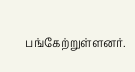பங்கேற்றுள்ளனர்.